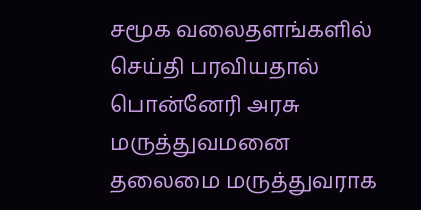சமூக வலைதளங்களில் செய்தி பரவியதால் பொன்னேரி அரசு மருத்துவமனை தலைமை மருத்துவராக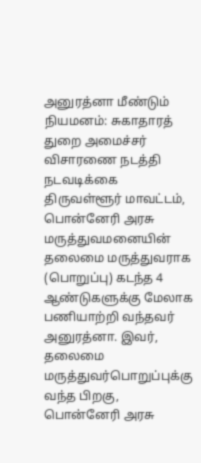அனுரத்னா மீண்டும் நியமனம்: சுகாதாரத் துறை அமைச்சர் விசாரணை நடத்தி நடவடிக்கை
திருவள்ளூர் மாவட்டம், பொன்னேரி அரசு மருத்துவமனையின் தலைமை மருத்துவராக (பொறுப்பு) கடந்த 4 ஆண்டுகளுக்கு மேலாக பணியாற்றி வந்தவர் அனுரத்னா. இவர், தலைமை மருத்துவர்பொறுப்புக்கு வந்த பிறகு, பொன்னேரி அரசு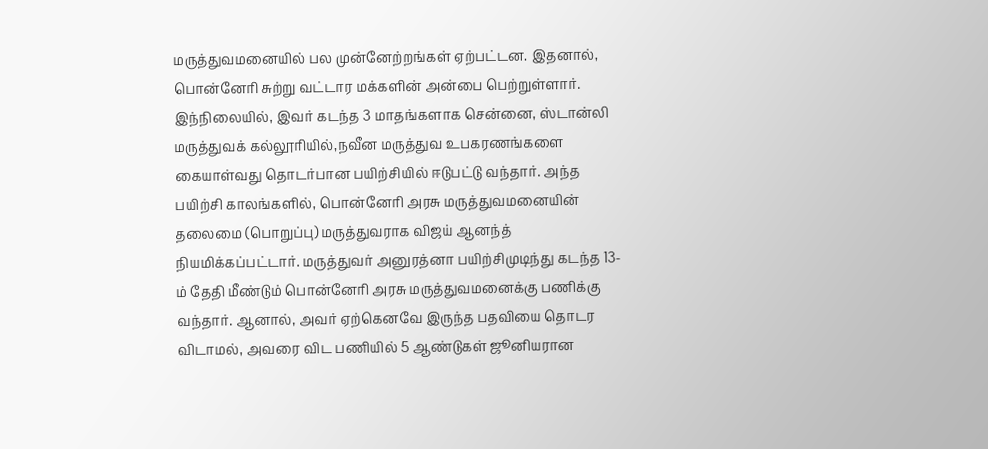மருத்துவமனையில் பல முன்னேற்றங்கள் ஏற்பட்டன. இதனால், பொன்னேரி சுற்று வட்டார மக்களின் அன்பை பெற்றுள்ளார். இந்நிலையில், இவர் கடந்த 3 மாதங்களாக சென்னை, ஸ்டான்லி மருத்துவக் கல்லூரியில்,நவீன மருத்துவ உபகரணங்களை கையாள்வது தொடர்பான பயிற்சியில் ஈடுபட்டு வந்தார். அந்த பயிற்சி காலங்களில், பொன்னேரி அரசு மருத்துவமனையின் தலைமை (பொறுப்பு) மருத்துவராக விஜய் ஆனந்த் நியமிக்கப்பட்டார். மருத்துவர் அனுரத்னா பயிற்சிமுடிந்து கடந்த 13-ம் தேதி மீண்டும் பொன்னேரி அரசு மருத்துவமனைக்கு பணிக்கு வந்தார். ஆனால், அவர் ஏற்கெனவே இருந்த பதவியை தொடர விடாமல், அவரை விட பணியில் 5 ஆண்டுகள் ஜூனியரான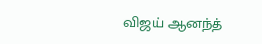விஜய் ஆனந்த்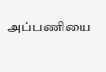அப்பணியை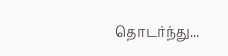தொடர்ந்து...